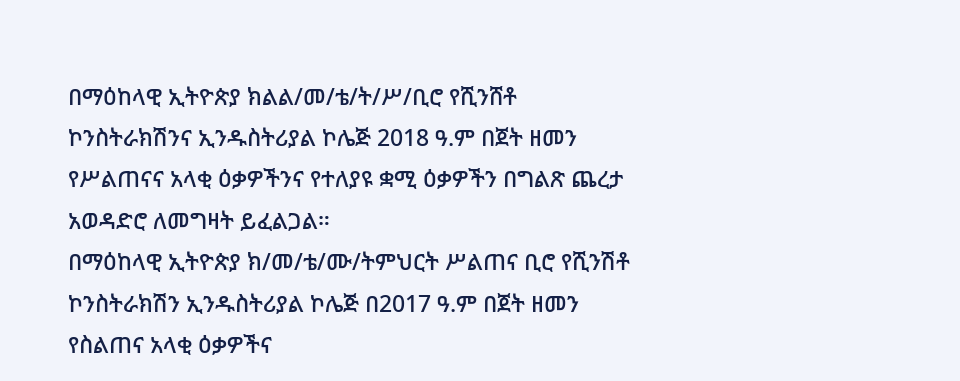በማዕከላዊ ኢትዮጵያ ክልል/መ/ቴ/ት/ሥ/ቢሮ የሺንሸቶ ኮንስትራክሽንና ኢንዱስትሪያል ኮሌጅ 2018 ዓ.ም በጀት ዘመን የሥልጠናና አላቂ ዕቃዎችንና የተለያዩ ቋሚ ዕቃዎችን በግልጽ ጨረታ አወዳድሮ ለመግዛት ይፈልጋል።
በማዕከላዊ ኢትዮጵያ ክ/መ/ቴ/ሙ/ትምህርት ሥልጠና ቢሮ የሺንሽቶ ኮንስትራክሽን ኢንዱስትሪያል ኮሌጅ በ2017 ዓ.ም በጀት ዘመን የስልጠና አላቂ ዕቃዎችና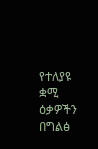የተለያዩ ቋሚ ዕቃዎችን በግልፅ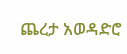ጨረታ አወዳድሮ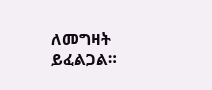ለመግዛት ይፈልጋል።